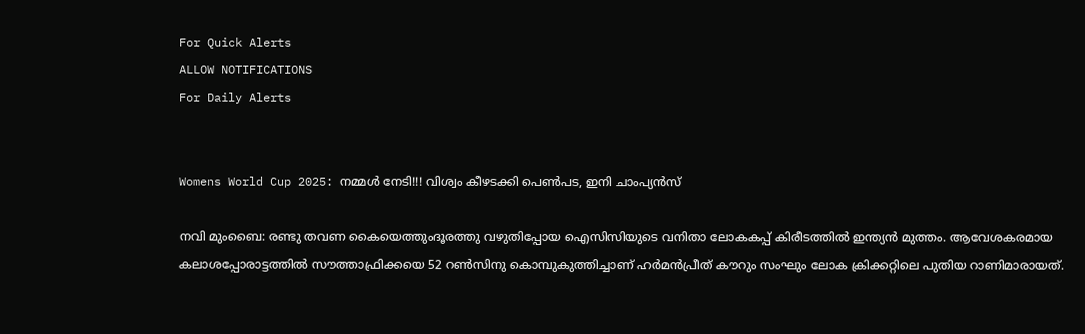For Quick Alerts
ALLOW NOTIFICATIONS
For Daily Alerts


Womens World Cup 2025: നമ്മള്‍ നേടി!!! വിശ്വം കീഴടക്കി പെണ്‍പട, ഇനി ചാംപ്യന്‍സ്

നവി മുംബൈ: രണ്ടു തവണ കൈയെത്തുംദൂരത്തു വഴുതിപ്പോയ ഐസിസിയുടെ വനിതാ ലോകകപ്പ് കിരീടത്തില്‍ ഇന്ത്യന്‍ മുത്തം. ആവേശകരമായ കലാശപ്പോരാട്ടത്തില്‍ സൗത്താഫ്രിക്കയെ 52 റണ്‍സിനു കൊമ്പുകുത്തിച്ചാണ് ഹര്‍മന്‍പ്രീത് കൗറും സംഘും ലോക ക്രിക്കറ്റിലെ പുതിയ റാണിമാരായത്.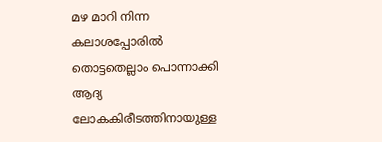മഴ മാറി നിന്ന കലാശപ്പോരില്‍ തൊട്ടതെല്ലാം പൊന്നാക്കി ആദ്യ ലോകകിരീടത്തിനായുള്ള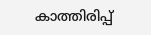കാത്തിരിപ്പ്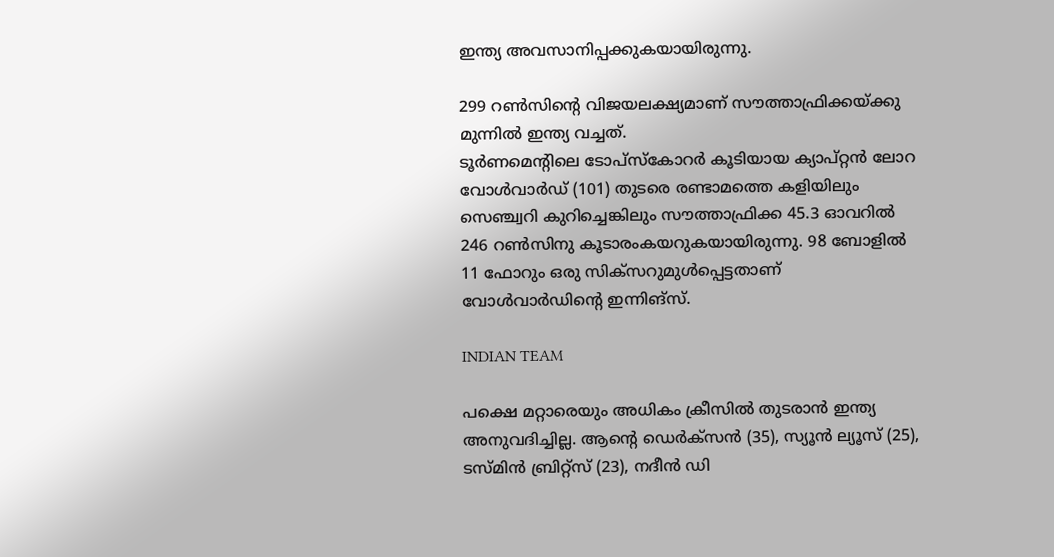ഇന്ത്യ അവസാനിപ്പക്കുകയായിരുന്നു.

299 റണ്‍സിന്റെ വിജയലക്ഷ്യമാണ് സൗത്താഫ്രിക്കയ്ക്കു മുന്നില്‍ ഇന്ത്യ വച്ചത്.
ടൂര്‍ണമെന്റിലെ ടോപ്‌സ്‌കോറര്‍ കൂടിയായ ക്യാപ്റ്റന്‍ ലോറ വോള്‍വാര്‍ഡ് (101) തുടരെ രണ്ടാമത്തെ കളിയിലും സെഞ്ച്വറി കുറിച്ചെങ്കിലും സൗത്താഫ്രിക്ക 45.3 ഓവറില്‍ 246 റണ്‍സിനു കൂടാരംകയറുകയായിരുന്നു. 98 ബോളില്‍ 11 ഫോറും ഒരു സിക്‌സറുമുള്‍പ്പെട്ടതാണ് വോള്‍വാര്‍ഡിന്റെ ഇന്നിങ്‌സ്.

INDIAN TEAM

പക്ഷെ മറ്റാരെയും അധികം ക്രീസില്‍ തുടരാന്‍ ഇന്ത്യ അനുവദിച്ചില്ല. ആന്റെ ഡെര്‍ക്‌സന്‍ (35), സ്യൂന്‍ ല്യൂസ് (25), ടസ്മിന്‍ ബ്രിറ്റ്‌സ് (23), നദീന്‍ ഡി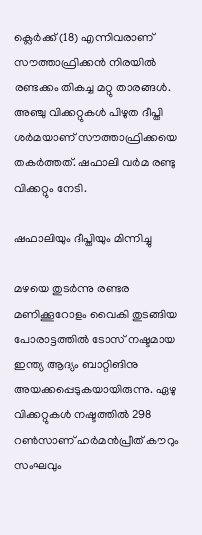ക്ലെര്‍ക്ക് (18) എന്നിവരാണ് സൗത്താഫ്രിക്കന്‍ നിരയില്‍ രണ്ടക്കം തികച്ച മറ്റു താരങ്ങള്‍. അഞ്ചു വിക്കറ്റുകള്‍ പിഴുത ദീപ്തി ശര്‍മയാണ് സൗത്താഫ്രിക്കയെ തകര്‍ത്തത്. ഷഫാലി വര്‍മ രണ്ടു വിക്കറ്റും നേടി.

ഷഫാലിയും ദീപ്തിയും മിന്നിച്ചു

മഴയെ തുടര്‍ന്നു രണ്ടര മണിക്കൂറോളം വൈകി തുടങ്ങിയ പോരാട്ടത്തില്‍ ടോസ് നഷ്ടമായ ഇന്ത്യ ആദ്യം ബാറ്റിങിനു അയക്കപ്പെടുകയായിരുന്നു. ഏഴു വിക്കറ്റുകള്‍ നഷ്ടത്തില്‍ 298 റണ്‍സാണ് ഹര്‍മന്‍പ്രീത് കൗറും സംഘവും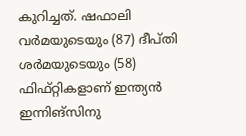കുറിച്ചത്. ഷഫാലി വര്‍മയുടെയും (87) ദീപ്തി ശര്‍മയുടെയും (58) ഫിഫ്റ്റികളാണ് ഇന്ത്യന്‍ ഇന്നിങ്‌സിനു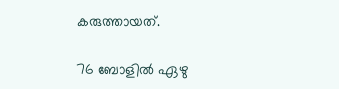കരുത്തായത്.

76 ബോളില്‍ ഏഴു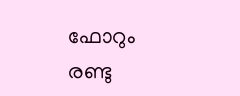ഫോറും രണ്ടു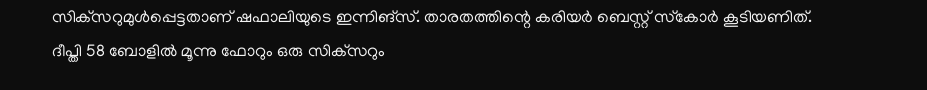സിക്‌സറുമുള്‍പ്പെട്ടതാണ് ഷഫാലിയുടെ ഇന്നിങ്‌സ്. താരതത്തിന്റെ കരിയര്‍ ബെസ്റ്റ് സ്‌കോര്‍ കൂടിയണിത്. ദീപ്തി 58 ബോളില്‍ മൂന്നു ഫോറും ഒരു സിക്‌സറും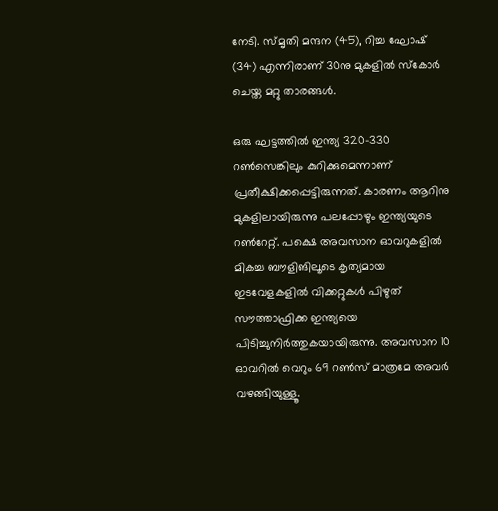നേടി. സ്മൃതി മന്ദന (45), റിച്ച ഘോഷ് (34) എന്നിരാണ് 30നു മുകളില്‍ സ്‌കോര്‍ ചെയ്ത മറ്റു താരങ്ങള്‍.

ഒരു ഘട്ടത്തില്‍ ഇന്ത്യ 320-330 റണ്‍സെങ്കിലും കുറിക്കുമെന്നാണ് പ്രതീക്ഷിക്കപ്പെട്ടിരുന്നത്. കാരണം ആറിനു മുകളിലായിരുന്നു പലപ്പോഴും ഇന്ത്യയുടെ റണ്‍റേറ്റ്. പക്ഷെ അവസാന ഓവറുകളില്‍ മികച്ച ബൗളിങിലൂടെ കൃത്യമായ ഇടവേളകളില്‍ വിക്കറ്റുകള്‍ പിഴുത് സൗത്താഫ്രിക്ക ഇന്ത്യയെ പിടിച്ചുനിര്‍ത്തുകയായിരുന്നു. അവസാന 10 ഓവറില്‍ വെറും 69 റണ്‍സ് മാത്രമേ അവര്‍ വഴങ്ങിയുള്ളൂ.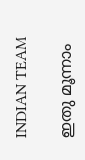INDIAN TEAM

ഇതു മൂന്നാം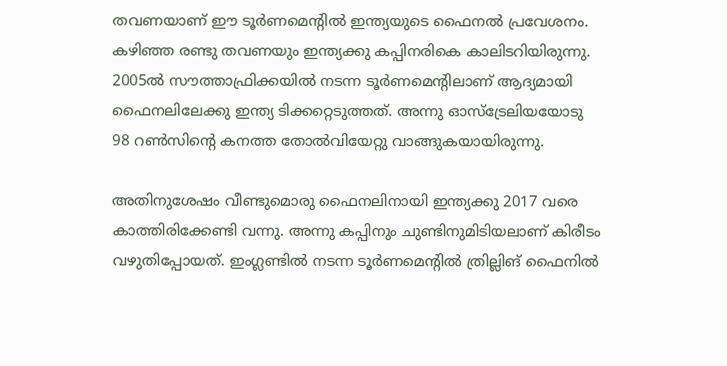തവണയാണ് ഈ ടൂര്‍ണമെന്റില്‍ ഇന്ത്യയുടെ ഫൈനല്‍ പ്രവേശനം. കഴിഞ്ഞ രണ്ടു തവണയും ഇന്ത്യക്കു കപ്പിനരികെ കാലിടറിയിരുന്നു. 2005ല്‍ സൗത്താഫ്രിക്കയില്‍ നടന്ന ടൂര്‍ണമെന്റിലാണ് ആദ്യമായി ഫൈനലിലേക്കു ഇന്ത്യ ടിക്കറ്റെടുത്തത്. അന്നു ഓസ്‌ട്രേലിയയോടു 98 റണ്‍സിന്റെ കനത്ത തോല്‍വിയേറ്റു വാങ്ങുകയായിരുന്നു.

അതിനുശേഷം വീണ്ടുമൊരു ഫൈനലിനായി ഇന്ത്യക്കു 2017 വരെ കാത്തിരിക്കേണ്ടി വന്നു. അന്നു കപ്പിനും ചുണ്ടിനുമിടിയലാണ് കിരീടം വഴുതിപ്പോയത്. ഇംഗ്ലണ്ടില്‍ നടന്ന ടൂര്‍ണമെന്റില്‍ ത്രില്ലിങ് ഫൈനില്‍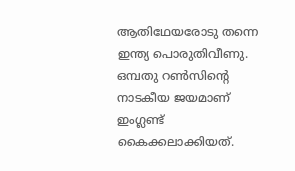ആതിഥേയരോടു തന്നെ ഇന്ത്യ പൊരുതിവീണു. ഒമ്പതു റണ്‍സിന്റെ നാടകീയ ജയമാണ് ഇംഗ്ലണ്ട് കൈക്കലാക്കിയത്.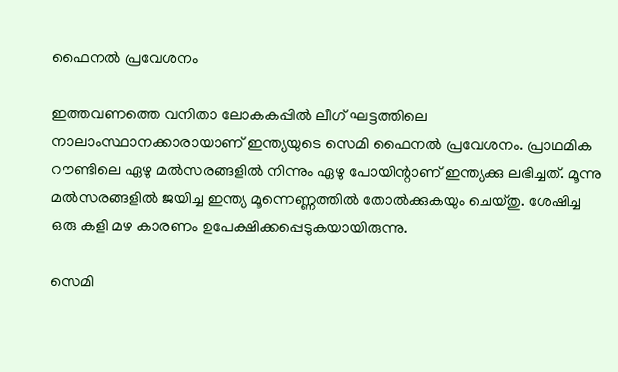ഫൈനല്‍ പ്രവേശനം

ഇത്തവണത്തെ വനിതാ ലോകകപ്പില്‍ ലീഗ് ഘട്ടത്തിലെ നാലാംസ്ഥാനക്കാരായാണ് ഇന്ത്യയുടെ സെമി ഫൈനല്‍ പ്രവേശനം. പ്രാഥമിക റൗണ്ടിലെ ഏഴു മല്‍സരങ്ങളില്‍ നിന്നും ഏഴു പോയിന്റാണ് ഇന്ത്യക്കു ലഭിച്ചത്. മൂന്നു മല്‍സരങ്ങളില്‍ ജയിച്ച ഇന്ത്യ മൂന്നെണ്ണത്തില്‍ തോല്‍ക്കുകയും ചെയ്തു. ശേഷിച്ച ഒരു കളി മഴ കാരണം ഉപേക്ഷിക്കപ്പെടുകയായിരുന്നു.

സെമി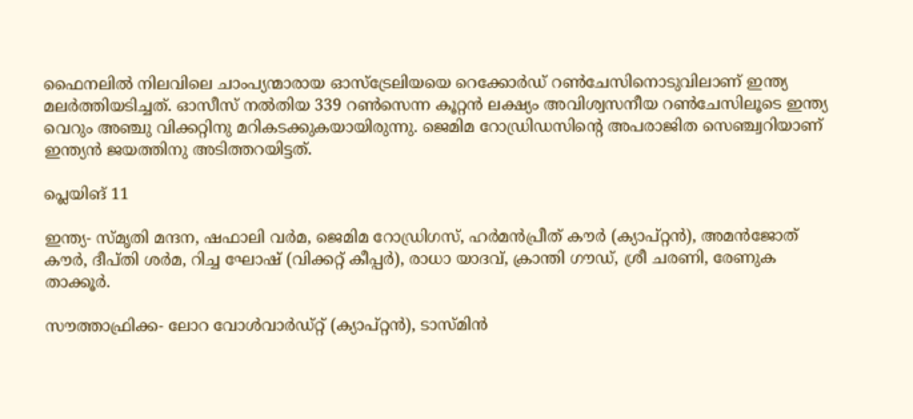ഫൈനലില്‍ നിലവിലെ ചാംപ്യന്മാരായ ഓസ്‌ട്രേലിയയെ റെക്കോര്‍ഡ് റണ്‍ചേസിനൊടുവിലാണ് ഇന്ത്യ മലര്‍ത്തിയടിച്ചത്. ഓസീസ് നല്‍തിയ 339 റണ്‍സെന്ന കൂറ്റന്‍ ലക്ഷ്യം അവിശ്വസനീയ റണ്‍ചേസിലൂടെ ഇന്ത്യ വെറും അഞ്ചു വിക്കറ്റിനു മറികടക്കുകയായിരുന്നു. ജെമിമ റോഡ്രിഡസിന്റെ അപരാജിത സെഞ്ച്വറിയാണ് ഇന്ത്യന്‍ ജയത്തിനു അടിത്തറയിട്ടത്.

പ്ലെയിങ് 11

ഇന്ത്യ- സ്മൃതി മന്ദന, ഷഫാലി വര്‍മ, ജെമിമ റോഡ്രിഗസ്, ഹര്‍മന്‍പ്രീത് കൗര്‍ (ക്യാപ്റ്റന്‍), അമന്‍ജോത് കൗര്‍, ദീപ്തി ശര്‍മ, റിച്ച ഘോഷ് (വിക്കറ്റ് കീപ്പര്‍), രാധാ യാദവ്, ക്രാന്തി ഗൗഡ്, ശ്രീ ചരണി, രേണുക താക്കൂര്‍.

സൗത്താഫ്രിക്ക- ലോറ വോള്‍വാര്‍ഡ്റ്റ് (ക്യാപ്റ്റന്‍), ടാസ്മിന്‍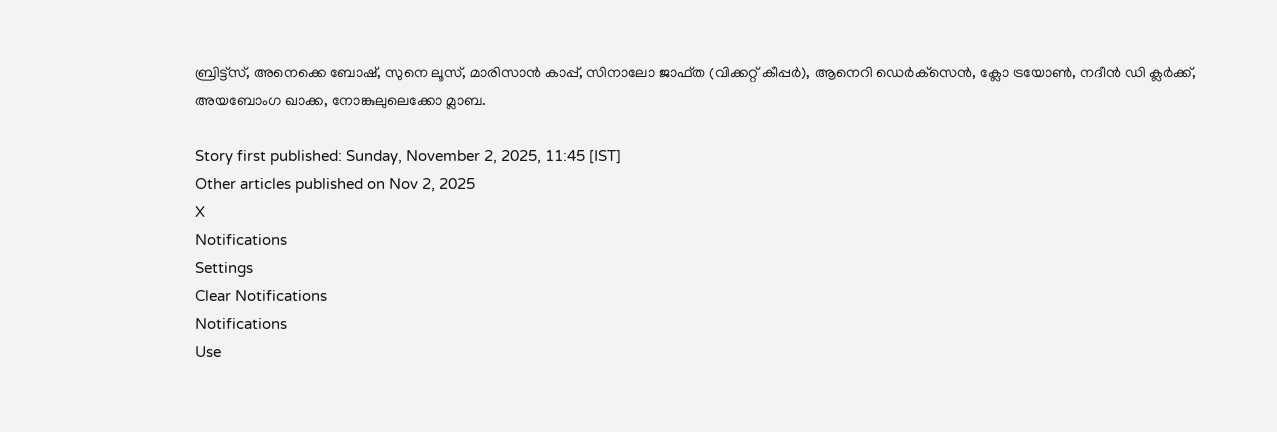ബ്രിട്ട്‌സ്, അനെക്കെ ബോഷ്, സുനെ ലൂസ്, മാരിസാന്‍ കാപ്പ്, സിനാലോ ജാഫ്ത (വിക്കറ്റ് കീപ്പര്‍), ആനെറി ഡെര്‍ക്‌സെന്‍, ക്ലോ ട്രയോണ്‍, നദീന്‍ ഡി ക്ലര്‍ക്ക്, അയബോംഗ ഖാക്ക, നോങ്കുലുലെക്കോ മ്ലാബ.

Story first published: Sunday, November 2, 2025, 11:45 [IST]
Other articles published on Nov 2, 2025
X
Notifications
Settings
Clear Notifications
Notifications
Use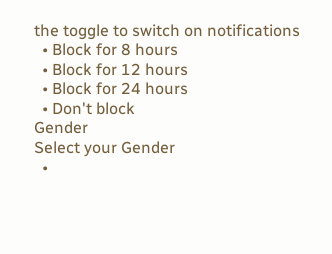the toggle to switch on notifications
  • Block for 8 hours
  • Block for 12 hours
  • Block for 24 hours
  • Don't block
Gender
Select your Gender
  •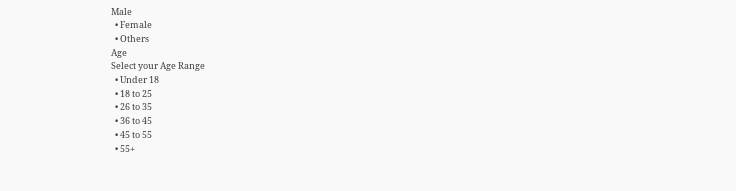Male
  • Female
  • Others
Age
Select your Age Range
  • Under 18
  • 18 to 25
  • 26 to 35
  • 36 to 45
  • 45 to 55
  • 55+